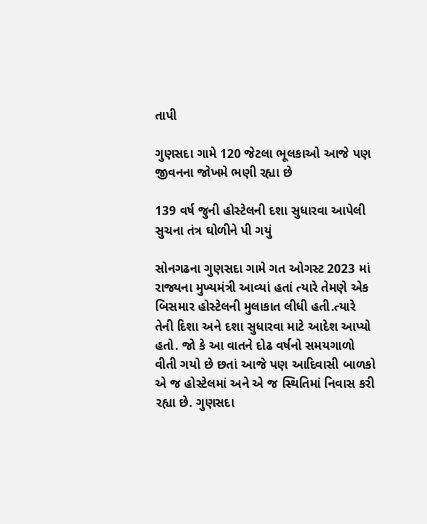તાપી

ગુણસદા ગામે 120 જેટલા ભૂલકાઓ આજે પણ જીવનના જોખમે ભણી રહ્યા છે

139 વર્ષ જુની હોસ્ટેલની દશા સુધારવા આપેલી સુચના તંત્ર ઘોળીને પી ગયું

સોનગઢના ગુણસદા ગામે ગત ઓગસ્ટ 2023 માં રાજ્યના મુખ્યમંત્રી આવ્યાં હતાં ત્યારે તેમણે એક બિસમાર હોસ્ટેલની મુલાકાત લીધી હતી.ત્યારે તેની દિશા અને દશા સુધારવા માટે આદેશ આપ્યો હતો. જો કે આ વાતને દોઢ વર્ષનો સમયગાળો વીતી ગયો છે છતાં આજે પણ આદિવાસી બાળકો એ જ હોસ્ટેલમાં અને એ જ સ્થિતિમાં નિવાસ કરી રહ્યા છે. ગુણસદા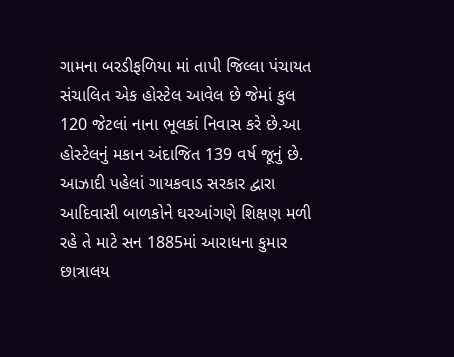ગામના બરડીફળિયા માં તાપી જિલ્લા પંચાયત સંચાલિત એક હોસ્ટેલ આવેલ છે જેમાં કુલ 120 જેટલાં નાના ભૂલકાં નિવાસ કરે છે.આ હોસ્ટેલનું મકાન અંદાજિત 139 વર્ષ જૂનું છે. આઝાદી પહેલાં ગાયકવાડ સરકાર દ્વારા આદિવાસી બાળકોને ઘરઆંગણે શિક્ષણ મળી રહે તે માટે સન 1885માં આરાધના કુમાર છાત્રાલય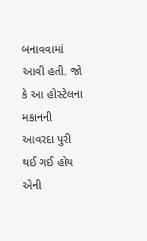બનાવવામાં આવી હતી. જો કે આ હોસ્ટેલના મકાનની આવરદા પુરી થઈ ગઈ હોય એની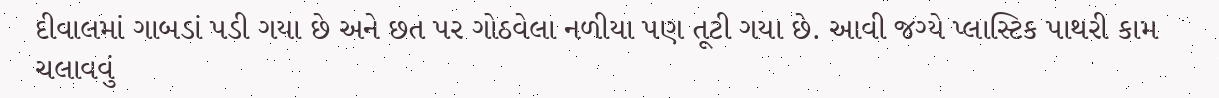દીવાલમાં ગાબડાં પડી ગયા છે અને છત પર ગોઠવેલા નળીયા પણ તૂટી ગયા છે. આવી જગ્યે પ્લાસ્ટિક પાથરી કામ ચલાવવું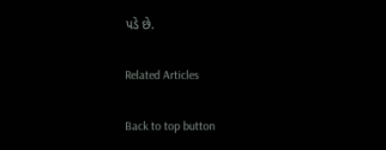પડે છે.

Related Articles

Back to top button